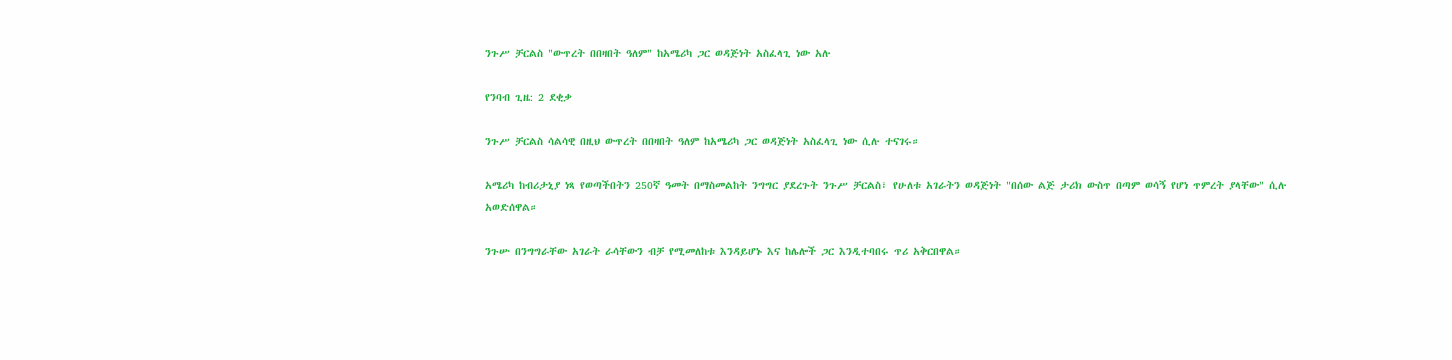ንጉሥ ቻርልስ "ውጥረት በበዛበት ዓለም" ከአሜሪካ ጋር ወዳጅነት አስፈላጊ ነው አሉ

የንባብ ጊዜ: 2 ደቂቃ

ንጉሥ ቻርልስ ሳልሳዊ በዚህ ውጥረት በበዛበት ዓለም ከአሜሪካ ጋር ወዳጅነት አስፈላጊ ነው ሲሉ ተናገሩ።

አሜሪካ ከብሪታኒያ ነጻ የወጣችበትን 250ኛ ዓመት በማስመልከት ንግግር ያደረጉት ንጉሥ ቻርልስ፣ የሁለቱ አገራትን ወዳጅነት "በሰው ልጅ ታሪክ ውስጥ በጣም ወሳኝ የሆነ ጥምረት ያላቸው" ሲሉ አወድሰዋል።

ንጉሡ በንግግራቸው አገራት ራሳቸውን ብቻ የሚመለከቱ እንዳይሆኑ እና ከሌሎች ጋር እንዲተባበሩ ጥሪ አቅርበዋል።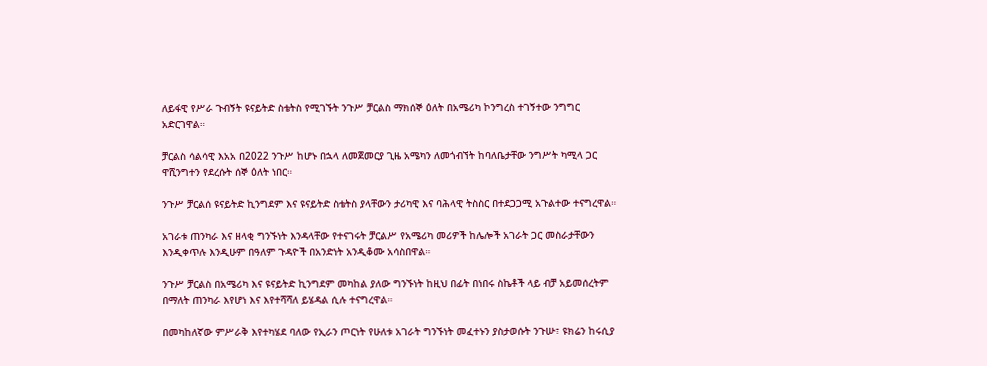ለይፋዊ የሥራ ጉብኝት ዩናይትድ ስቴትስ የሚገኙት ንጉሥ ቻርልስ ማክሰኞ ዕለት በአሜሪካ ኮንግረስ ተገኝተው ንግግር አድርገዋል።

ቻርልስ ሳልሳዊ እአአ በ2022 ንጉሥ ከሆኑ በኋላ ለመጀመርያ ጊዜ አሜካን ለመጎብኘት ከባለቤታቸው ንግሥት ካሚላ ጋር ዋሺንግተን የደረሱት ሰኞ ዕለት ነበር።

ንጉሥ ቻርልሰ ዩናይትድ ኪንግደም እና ዩናይትድ ስቴትስ ያላቸውን ታሪካዊ እና ባሕላዊ ትስስር በተደጋጋሚ አጉልተው ተናግረዋል።

አገራቱ ጠንካራ እና ዘላቂ ግንኙነት እንዳላቸው የተናገሩት ቻርልሥ የአሜሪካ መሪዎች ከሌሎች አገራት ጋር መስራታቸውን እንዲቀጥሉ እንዲሁም በዓለም ጉዳዮች በአንድነት አንዲቆሙ አሳስበዋል።

ንጉሥ ቻርልስ በአሜሪካ እና ዩናይትድ ኪንግደም መካከል ያለው ግንኙነት ከዚህ በፊት በነበሩ ስኬቶች ላይ ብቻ አይመሰረትም በማለት ጠንካራ እየሆነ እና እየተሻሻለ ይሄዳል ሲሉ ተናግረዋል።

በመካከለኛው ምሥራቅ እየተካሄደ ባለው የኢራን ጦርነት የሁለቱ አገራት ግንኙነት መፈተኑን ያስታወሱት ንጉሡ፣ ዩክሬን ከሩሲያ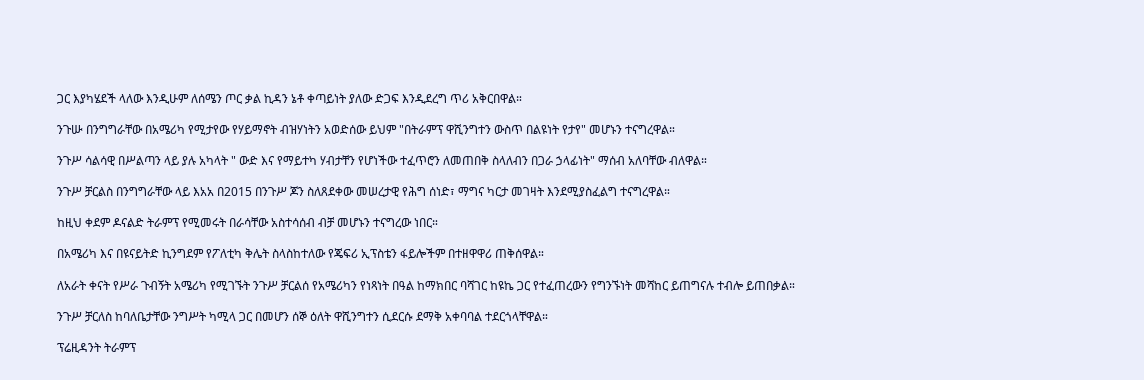ጋር እያካሄደች ላለው እንዲሁም ለሰሜን ጦር ቃል ኪዳን ኔቶ ቀጣይነት ያለው ድጋፍ እንዲደረግ ጥሪ አቅርበዋል።

ንጉሡ በንግግራቸው በአሜሪካ የሚታየው የሃይማኖት ብዝሃነትን አወድሰው ይህም "በትራምፕ ዋሺንግተን ውስጥ በልዩነት የታየ" መሆኑን ተናግረዋል።

ንጉሥ ሳልሳዊ በሥልጣን ላይ ያሉ አካላት " ውድ እና የማይተካ ሃብታቸን የሆነችው ተፈጥሮን ለመጠበቅ ስላለብን በጋራ ኃላፊነት" ማሰብ አለባቸው ብለዋል።

ንጉሥ ቻርልስ በንግግራቸው ላይ እአአ በ2015 በንጉሥ ጆን ስለጸደቀው መሠረታዊ የሕግ ሰነድ፣ ማግና ካርታ መገዛት እንደሚያስፈልግ ተናግረዋል።

ከዚህ ቀደም ዶናልድ ትራምፕ የሚመሩት በራሳቸው አስተሳሰብ ብቻ መሆኑን ተናግረው ነበር።

በአሜሪካ እና በዩናይትድ ኪንግደም የፖለቲካ ቅሌት ስላስከተለው የጄፍሪ ኢፕስቴን ፋይሎችም በተዘዋዋሪ ጠቅሰዋል።

ለአራት ቀናት የሥራ ጉብኝት አሜሪካ የሚገኙት ንጉሥ ቻርልሰ የአሜሪካን የነጻነት በዓል ከማክበር ባሻገር ከዩኬ ጋር የተፈጠረውን የግንኙነት መሻከር ይጠግናሉ ተብሎ ይጠበቃል።

ንጉሥ ቻርለስ ከባለቤታቸው ንግሥት ካሚላ ጋር በመሆን ሰኞ ዕለት ዋሺንግተን ሲደርሱ ደማቅ አቀባባል ተደርጎላቸዋል።

ፕሬዚዳንት ትራምፕ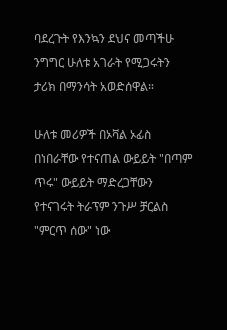ባደረጉት የእንኳን ደህና መጣችሁ ንግግር ሁለቱ አገራት የሚጋሩትን ታሪክ በማንሳት አወድሰዋል።

ሁለቱ መሪዎች በኦቫል ኦፊስ በነበራቸው የተናጠል ውይይት "በጣም ጥሩ" ውይይት ማድረጋቸውን የተናገሩት ትራፕም ንጉሥ ቻርልስ "ምርጥ ሰው" ነው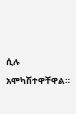ሲሉ አሞካሽተዋቸዋል።